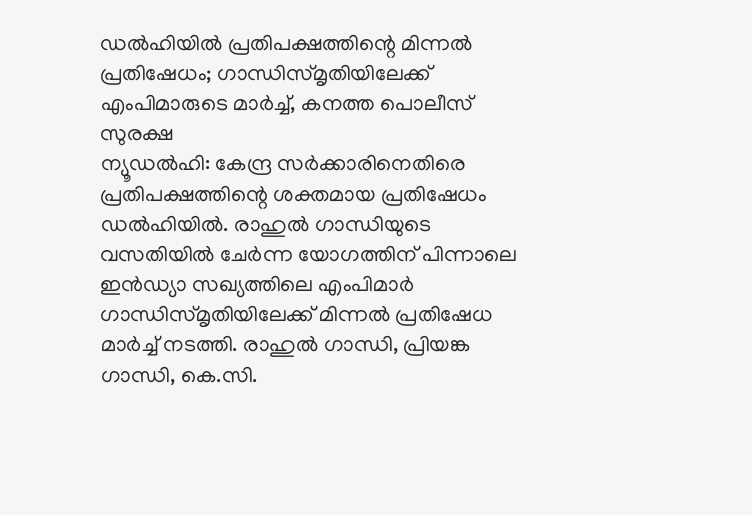ഡൽഹിയിൽ പ്രതിപക്ഷത്തിന്റെ മിന്നൽ പ്രതിഷേധം; ഗാന്ധിസ്മൃതിയിലേക്ക് എംപിമാരുടെ മാർച്ച്, കനത്ത പൊലീസ് സുരക്ഷ
ന്യൂഡൽഹി: കേന്ദ്ര സർക്കാരിനെതിരെ പ്രതിപക്ഷത്തിന്റെ ശക്തമായ പ്രതിഷേധം ഡൽഹിയിൽ. രാഹുൽ ഗാന്ധിയുടെ വസതിയിൽ ചേർന്ന യോഗത്തിന് പിന്നാലെ ഇൻഡ്യാ സഖ്യത്തിലെ എംപിമാർ ഗാന്ധിസ്മൃതിയിലേക്ക് മിന്നൽ പ്രതിഷേധ മാർച്ച് നടത്തി. രാഹുൽ ഗാന്ധി, പ്രിയങ്ക ഗാന്ധി, കെ.സി.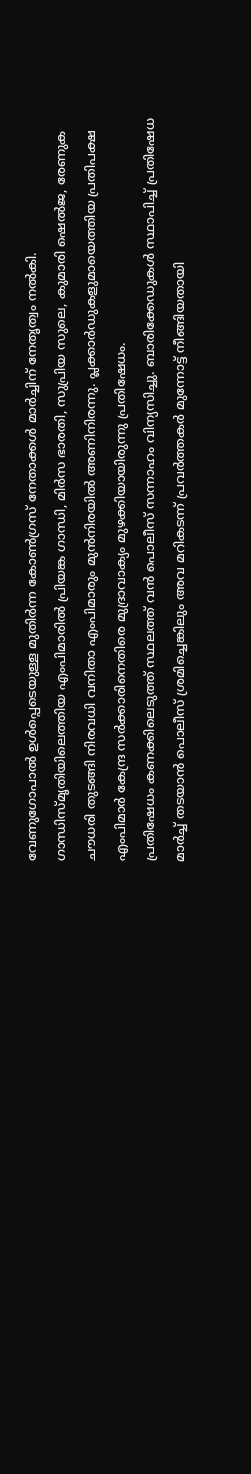വേണുഗോപാൽ ഉൾപ്പെടെയുള്ള മുതിർന്ന കോൺഗ്രസ് നേതാക്കൾ മാർച്ചിന് നേതൃത്വം നൽകി.
ഗാന്ധിസ്മൃതിയിലെത്തിയ എംപിമാരിൽ പ്രിയങ്ക ഗാന്ധി, മിർസ ഭാരതി, സുപ്രിയ സുലെ, കുമാരി ഷെൽജ, രേണുക ചൗധരി തുടങ്ങി നിരവധി വനിതാ എംപിമാരും മുൻനിരയിൽ അണിനിരന്നു. പ്ലക്കാർഡുകളുമായെത്തിയ പ്രതിപക്ഷ എംപിമാർ കേന്ദ്ര സർക്കാരിനെതിരെ മുദ്രാവാക്യം മുഴക്കിയായിരുന്നു പ്രതിഷേധം.
പ്രതിഷേധം കണക്കിലെടുത്ത് സ്ഥലത്ത് വൻ പൊലീസ് സന്നാഹം വിന്യസിച്ചു. ബാരിക്കേഡുകൾ സ്ഥാപിച്ച് പ്രതിഷേധ മാർച്ച് തടയാൻ പൊലീസ് ശ്രമിച്ചെങ്കിലും അവ മറികടന്ന് പ്രവർത്തകർ മുന്നോട്ട് നീങ്ങിയതായി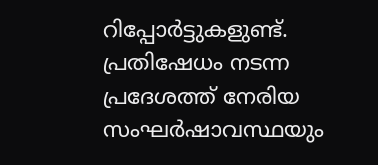റിപ്പോർട്ടുകളുണ്ട്. പ്രതിഷേധം നടന്ന പ്രദേശത്ത് നേരിയ സംഘർഷാവസ്ഥയും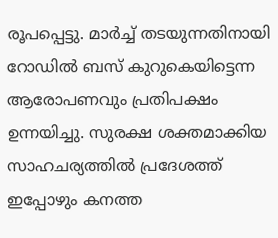രൂപപ്പെട്ടു. മാർച്ച് തടയുന്നതിനായി റോഡിൽ ബസ് കുറുകെയിട്ടെന്ന ആരോപണവും പ്രതിപക്ഷം ഉന്നയിച്ചു. സുരക്ഷ ശക്തമാക്കിയ സാഹചര്യത്തിൽ പ്രദേശത്ത് ഇപ്പോഴും കനത്ത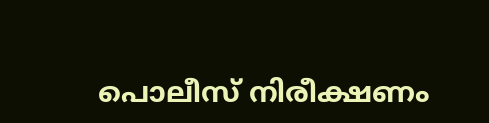പൊലീസ് നിരീക്ഷണം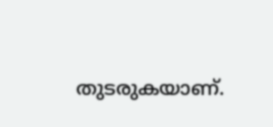തുടരുകയാണ്.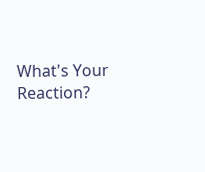What's Your Reaction?